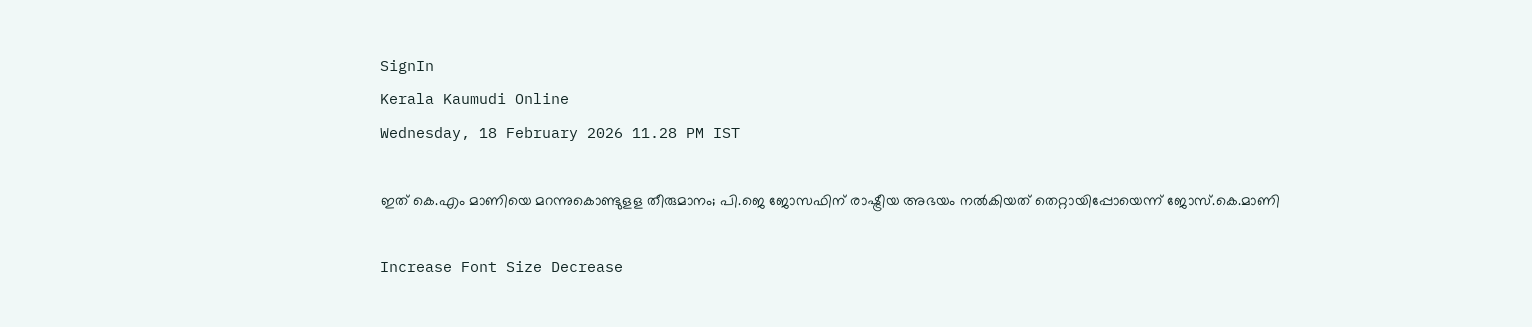SignIn
Kerala Kaumudi Online
Wednesday, 18 February 2026 11.28 PM IST

ഇത് കെ.എം മാണിയെ മറന്നുകൊണ്ടുള‌ള തീരുമാനം; പി.ജെ ജോസഫിന് രാഷ്ട്രീയ അഭയം നൽകിയത് തെറ്റായിപ്പോയെന്ന് ജോസ്.കെ.മാണി

Increase Font Size Decrease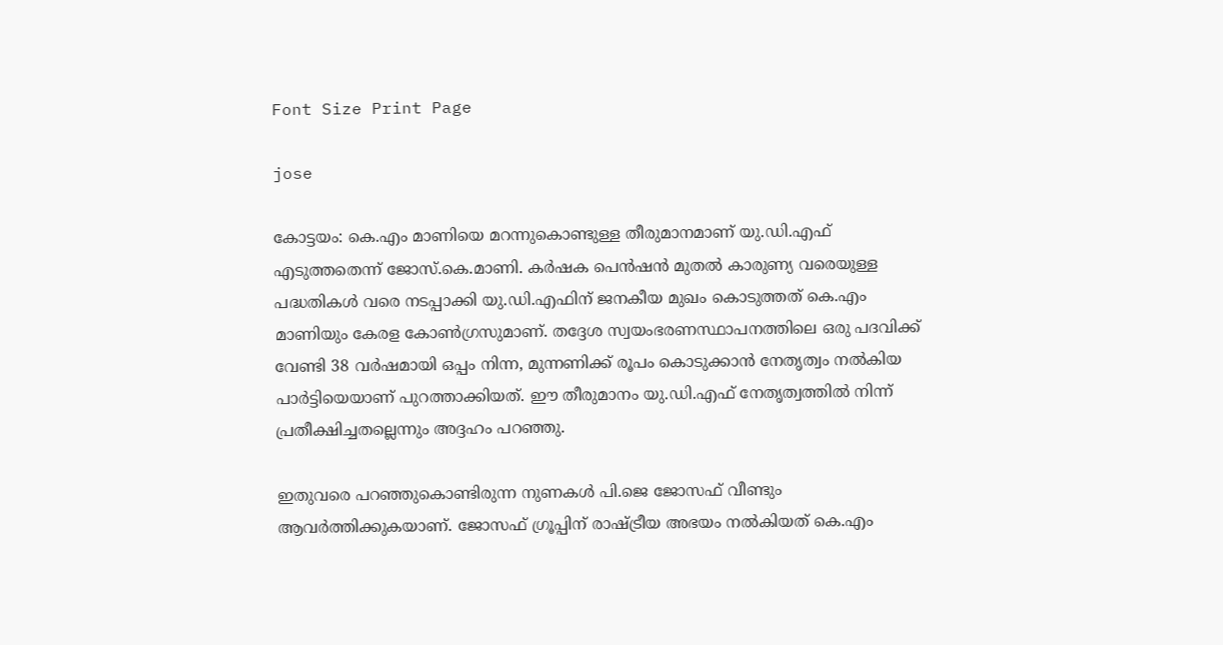Font Size Print Page

jose

കോട്ടയം: കെ.എം മാണിയെ മറന്നുകൊണ്ടുള്ള തീരുമാനമാണ് യു.ഡി.എഫ് എടുത്തതെന്ന് ജോസ്.കെ.മാണി. കർഷക പെൻഷൻ മുതൽ കാരുണ്യ വരെയുള്ള പദ്ധതികൾ വരെ നടപ്പാക്കി യു.ഡി.എഫിന് ജനകീയ മുഖം കൊടുത്തത് കെ.എം മാണിയും കേരള കോൺഗ്രസുമാണ്. തദ്ദേശ സ്വയംഭരണസ്ഥാപനത്തിലെ ഒരു പദവിക്ക് വേണ്ടി 38 വർഷമായി ഒപ്പം നിന്ന, മുന്നണിക്ക് രൂപം കൊടുക്കാൻ നേതൃത്വം നൽകിയ പാർട്ടിയെയാണ് പുറത്താക്കിയത്. ഈ തീരുമാനം യു.ഡി.എഫ് നേതൃത്വത്തിൽ നിന്ന് പ്രതീക്ഷിച്ചതല്ലെന്നും അദ്ദഹം പറഞ്ഞു.

ഇതുവരെ പറഞ്ഞുകൊണ്ടിരുന്ന നുണകൾ പി.ജെ ജോസഫ് വീണ്ടും ആവർത്തിക്കുകയാണ്. ജോസഫ് ഗ്രൂപ്പിന് രാഷ്ട്രീയ അഭയം നൽകിയത് കെ.എം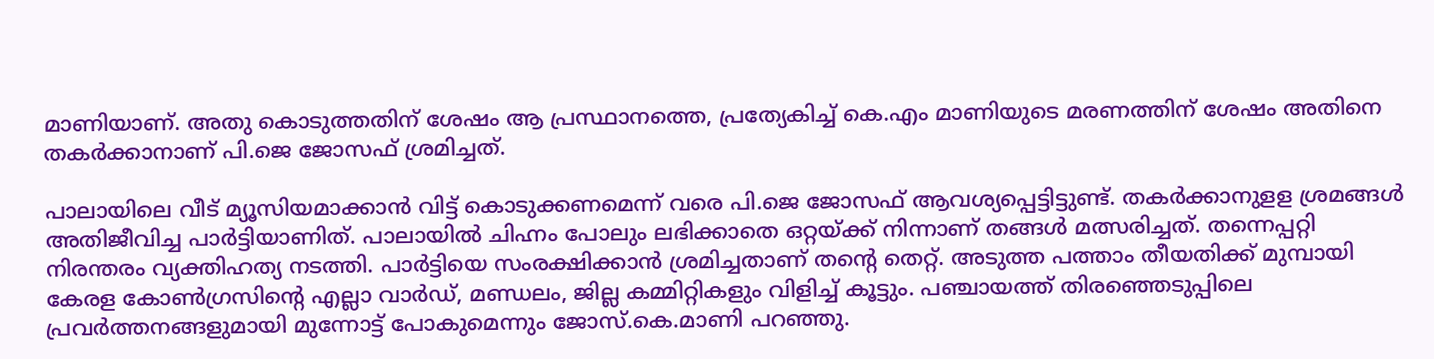മാണിയാണ്. അതു കൊടുത്തതിന് ശേഷം ആ പ്രസ്ഥാനത്തെ, പ്രത്യേകിച്ച് കെ.എം മാണിയുടെ മരണത്തിന് ശേഷം അതിനെ തകർക്കാനാണ് പി.ജെ ജോസഫ് ശ്രമിച്ചത്.

പാലായിലെ വീട് മ്യൂസിയമാക്കാൻ വിട്ട് കൊടുക്കണമെന്ന് വരെ പി.ജെ ജോസഫ് ആവശ്യപ്പെട്ടിട്ടുണ്ട്. തകർക്കാനുള‌ള ശ്രമങ്ങൾ അതിജീവിച്ച പാർട്ടിയാണിത്. പാലായിൽ ചിഹ്നം പോലും ലഭിക്കാതെ ഒറ്റയ്ക്ക് നിന്നാണ് തങ്ങൾ മത്സരിച്ചത്. തന്നെപ്പറ്റി നിരന്തരം വ്യക്തിഹത്യ നടത്തി. പാർട്ടിയെ സംരക്ഷിക്കാൻ ശ്രമിച്ചതാണ് തന്റെ തെറ്റ്. അടുത്ത പത്താം തീയതിക്ക് മുമ്പായി കേരള കോൺഗ്രസിന്റെ എല്ലാ വാർഡ്, മണ്ഡലം, ജില്ല കമ്മിറ്റികളും വിളിച്ച് കൂട്ടും. പഞ്ചായത്ത് തിരഞ്ഞെടുപ്പിലെ പ്രവർത്തനങ്ങളുമായി മുന്നോട്ട് പോകുമെന്നും ജോസ്.കെ.മാണി പറഞ്ഞു.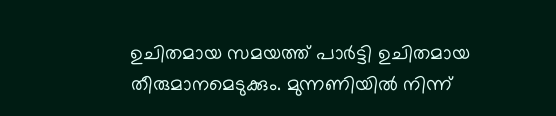ഉചിതമായ സമയത്ത് പാർട്ടി ഉചിതമായ തീരുമാനമെടുക്കും. മുന്നണിയിൽ നിന്ന്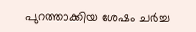പുറത്താക്കിയ ശേഷം ചർച്ച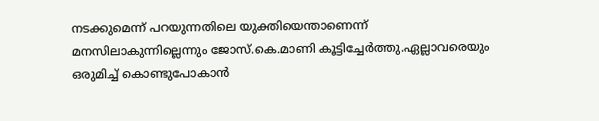നടക്കുമെന്ന് പറയുന്നതിലെ യുക്തിയെന്താണെന്ന് മനസിലാകുന്നില്ലെന്നും ജോസ്.കെ.മാണി കൂട്ടിച്ചേർത്തു.ഏല്ലാവരെയും ഒരുമിച്ച് കൊണ്ടുപോകാൻ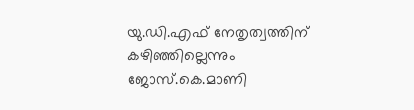യു.ഡി.എഫ് നേതൃത്വത്തിന് കഴിഞ്ഞില്ലെന്നും ജോസ്.കെ.മാണി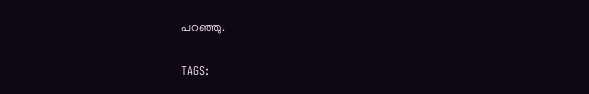പറഞ്ഞു.

TAGS: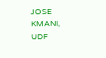JOSE KMANI, UDF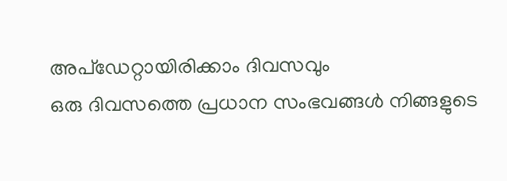അപ്ഡേറ്റായിരിക്കാം ദിവസവും
ഒരു ദിവസത്തെ പ്രധാന സംഭവങ്ങൾ നിങ്ങളുടെ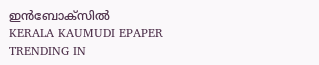ഇൻബോക്സിൽ
KERALA KAUMUDI EPAPER
TRENDING IN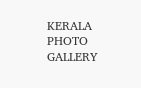KERALA
PHOTO GALLERY